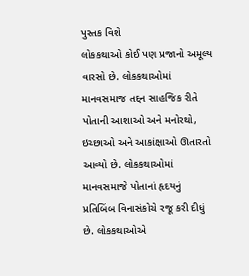પુસ્તક વિશે
લોકકથાઓ કોઈ પણ પ્રજાનો અમૂલ્ય વારસો છે. લોકકથાઓમાં માનવસમાજ તદ્દન સાહજિક રીતે પોતાની આશાઓ અને મનોરથો, ઇચ્છાઓ અને આકાંક્ષાઓ ઊતારતો આવ્યો છે. લોકકથાઓમાં માનવસમાજે પોતાનાં હૃદયનું પ્રતિબિંબ વિનાસંકોચે રજૂ કરી દીધું છે. લોકકથાઓએ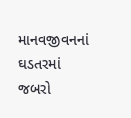માનવજીવનનાં ઘડતરમાં જબરો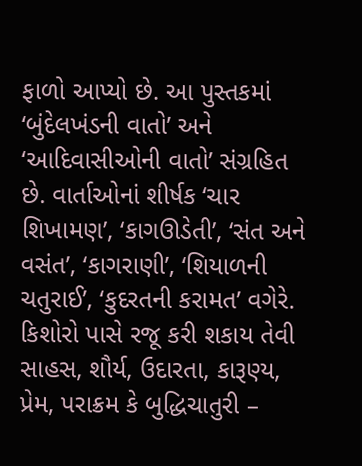ફાળો આપ્યો છે. આ પુસ્તકમાં ‘બુંદેલખંડની વાતો’ અને ‘આદિવાસીઓની વાતો’ સંગ્રહિત છે. વાર્તાઓનાં શીર્ષક ‘ચાર શિખામણ’, ‘કાગઊડેતી’, ‘સંત અને વસંત’, ‘કાગરાણી’, ‘શિયાળની ચતુરાઈ’, ‘કુદરતની કરામત’ વગેરે. કિશોરો પાસે રજૂ કરી શકાય તેવી સાહસ, શૌર્ય, ઉદારતા, કારૂણ્ય, પ્રેમ, પરાક્રમ કે બુદ્ધિચાતુરી –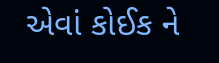એવાં કોઈક ને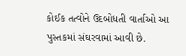કોઈક તત્વોને ઉદબોધતી વાર્તાઓ આ પુસ્તકમાં સંઘરવામાં આવી છે.